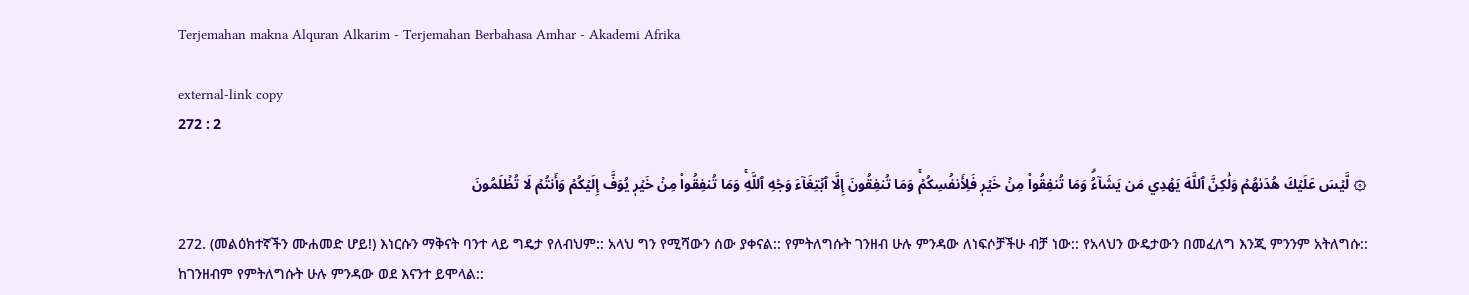Terjemahan makna Alquran Alkarim - Terjemahan Berbahasa Amhar - Akademi Afrika

external-link copy
272 : 2

۞ لَّيۡسَ عَلَيۡكَ هُدَىٰهُمۡ وَلَٰكِنَّ ٱللَّهَ يَهۡدِي مَن يَشَآءُۗ وَمَا تُنفِقُواْ مِنۡ خَيۡرٖ فَلِأَنفُسِكُمۡۚ وَمَا تُنفِقُونَ إِلَّا ٱبۡتِغَآءَ وَجۡهِ ٱللَّهِۚ وَمَا تُنفِقُواْ مِنۡ خَيۡرٖ يُوَفَّ إِلَيۡكُمۡ وَأَنتُمۡ لَا تُظۡلَمُونَ

272. (መልዕክተኛችን ሙሐመድ ሆይ!) እነርሱን ማቅናት ባንተ ላይ ግዴታ የለብህም:: አላህ ግን የሚሻውን ሰው ያቀናል:: የምትለግሱት ገንዘብ ሁሉ ምንዳው ለነፍሶቻችሁ ብቻ ነው:: የአላህን ውዴታውን በመፈለግ እንጂ ምንንም አትለግሱ:: ከገንዘብም የምትለግሱት ሁሉ ምንዳው ወደ እናንተ ይሞላል::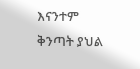እናንተም ቅንጣት ያህል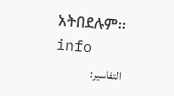አትበደሉም፡፡ info
التفاسير: